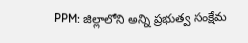PPM: జిల్లాలోని అన్ని ప్రభుత్వ సంక్షేమ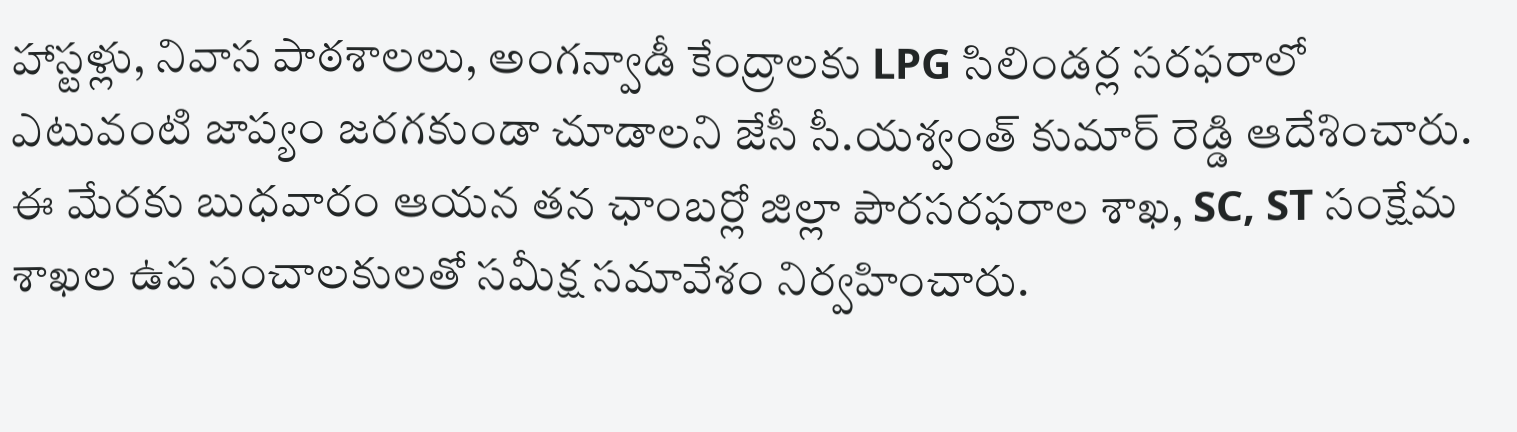హాస్టళ్లు, నివాస పాఠశాలలు, అంగన్వాడీ కేంద్రాలకు LPG సిలిండర్ల సరఫరాలో ఎటువంటి జాప్యం జరగకుండా చూడాలని జేసీ సీ.యశ్వంత్ కుమార్ రెడ్డి ఆదేశించారు. ఈ మేరకు బుధవారం ఆయన తన ఛాంబర్లో జిల్లా పౌరసరఫరాల శాఖ, SC, ST సంక్షేమ శాఖల ఉప సంచాలకులతో సమీక్ష సమావేశం నిర్వహించారు.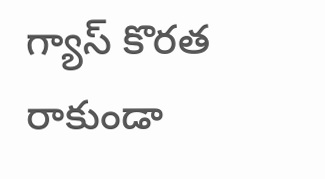గ్యాస్ కొరత రాకుండా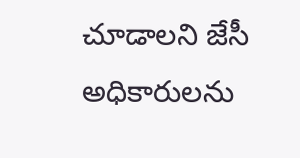చూడాలని జేసీ అధికారులను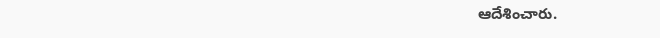ఆదేశించారు.